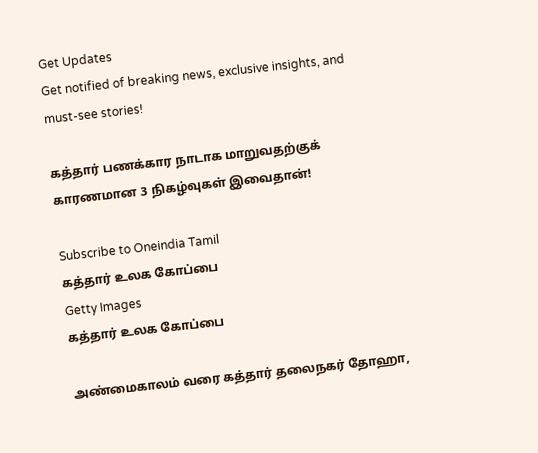Get Updates
Get notified of breaking news, exclusive insights, and must-see stories!

கத்தார் பணக்கார நாடாக மாறுவதற்குக் காரணமான 3 நிகழ்வுகள் இவைதான்!

Subscribe to Oneindia Tamil
கத்தார் உலக கோப்பை
Getty Images
கத்தார் உலக கோப்பை

அண்மைகாலம் வரை கத்தார் தலைநகர் தோஹா,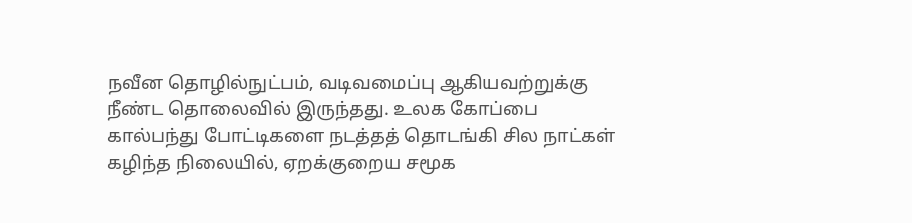நவீன தொழில்நுட்பம், வடிவமைப்பு ஆகியவற்றுக்கு நீண்ட தொலைவில் இருந்தது. உலக கோப்பை கால்பந்து போட்டிகளை நடத்தத் தொடங்கி சில நாட்கள் கழிந்த நிலையில், ஏறக்குறைய சமூக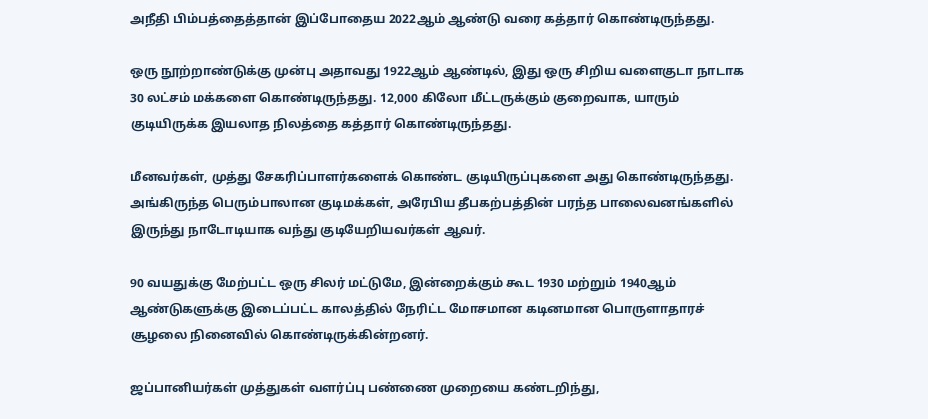அநீதி பிம்பத்தைத்தான் இப்போதைய 2022ஆம் ஆண்டு வரை கத்தார் கொண்டிருந்தது.

ஒரு நூற்றாண்டுக்கு முன்பு அதாவது 1922ஆம் ஆண்டில், இது ஒரு சிறிய வளைகுடா நாடாக 30 லட்சம் மக்களை கொண்டிருந்தது. 12,000 கிலோ மீட்டருக்கும் குறைவாக, யாரும் குடியிருக்க இயலாத நிலத்தை கத்தார் கொண்டிருந்தது.

மீனவர்கள், முத்து சேகரிப்பாளர்களைக் கொண்ட குடியிருப்புகளை அது கொண்டிருந்தது. அங்கிருந்த பெரும்பாலான குடிமக்கள், அரேபிய தீபகற்பத்தின் பரந்த பாலைவனங்களில் இருந்து நாடோடியாக வந்து குடியேறியவர்கள் ஆவர்.

90 வயதுக்கு மேற்பட்ட ஒரு சிலர் மட்டுமே, இன்றைக்கும் கூட 1930 மற்றும் 1940ஆம் ஆண்டுகளுக்கு இடைப்பட்ட காலத்தில் நேரிட்ட மோசமான கடினமான பொருளாதாரச் சூழலை நினைவில் கொண்டிருக்கின்றனர்.

ஜப்பானியர்கள் முத்துகள் வளர்ப்பு பண்ணை முறையை கண்டறிந்து,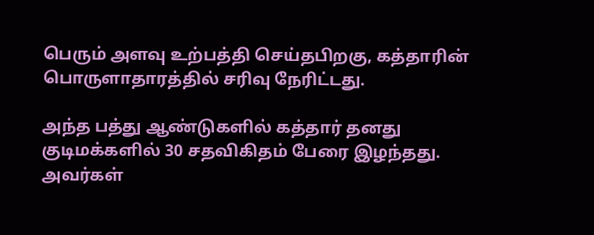பெரும் அளவு உற்பத்தி செய்தபிறகு, கத்தாரின் பொருளாதாரத்தில் சரிவு நேரிட்டது.

அந்த பத்து ஆண்டுகளில் கத்தார் தனது குடிமக்களில் 30 சதவிகிதம் பேரை இழந்தது. அவர்கள்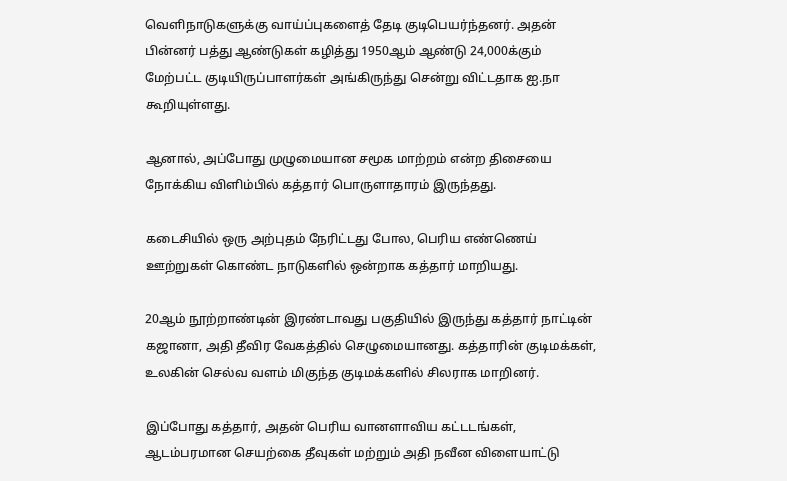வெளிநாடுகளுக்கு வாய்ப்புகளைத் தேடி குடிபெயர்ந்தனர். அதன் பின்னர் பத்து ஆண்டுகள் கழித்து 1950ஆம் ஆண்டு 24,000க்கும் மேற்பட்ட குடியிருப்பாளர்கள் அங்கிருந்து சென்று விட்டதாக ஐ.நா கூறியுள்ளது.

ஆனால், அப்போது முழுமையான சமூக மாற்றம் என்ற திசையை நோக்கிய விளிம்பில் கத்தார் பொருளாதாரம் இருந்தது.

கடைசியில் ஒரு அற்புதம் நேரிட்டது போல, பெரிய எண்ணெய் ஊற்றுகள் கொண்ட நாடுகளில் ஒன்றாக கத்தார் மாறியது.

20ஆம் நூற்றாண்டின் இரண்டாவது பகுதியில் இருந்து கத்தார் நாட்டின் கஜானா, அதி தீவிர வேகத்தில் செழுமையானது. கத்தாரின் குடிமக்கள், உலகின் செல்வ வளம் மிகுந்த குடிமக்களில் சிலராக மாறினர்.

இப்போது கத்தார், அதன் பெரிய வானளாவிய கட்டடங்கள், ஆடம்பரமான செயற்கை தீவுகள் மற்றும் அதி நவீன விளையாட்டு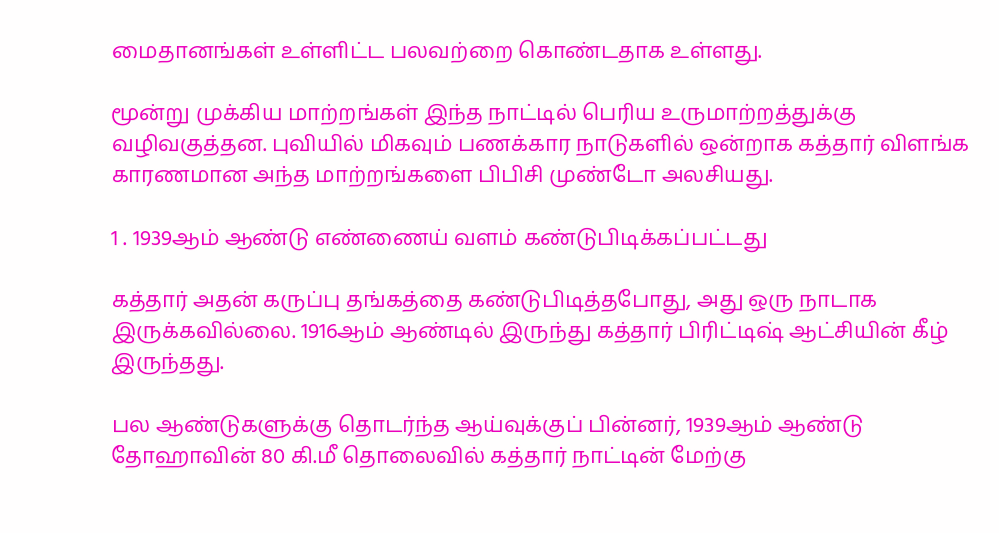மைதானங்கள் உள்ளிட்ட பலவற்றை கொண்டதாக உள்ளது.

மூன்று முக்கிய மாற்றங்கள் இந்த நாட்டில் பெரிய உருமாற்றத்துக்கு வழிவகுத்தன. புவியில் மிகவும் பணக்கார நாடுகளில் ஒன்றாக கத்தார் விளங்க காரணமான அந்த மாற்றங்களை பிபிசி முண்டோ அலசியது.

1 . 1939ஆம் ஆண்டு எண்ணைய் வளம் கண்டுபிடிக்கப்பட்டது

கத்தார் அதன் கருப்பு தங்கத்தை கண்டுபிடித்தபோது, அது ஒரு நாடாக இருக்கவில்லை. 1916ஆம் ஆண்டில் இருந்து கத்தார் பிரிட்டிஷ் ஆட்சியின் கீழ் இருந்தது.

பல ஆண்டுகளுக்கு தொடர்ந்த ஆய்வுக்குப் பின்னர், 1939ஆம் ஆண்டு தோஹாவின் 80 கி.மீ தொலைவில் கத்தார் நாட்டின் மேற்கு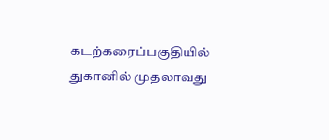கடற்கரைப்பகுதியில் துகானில் முதலாவது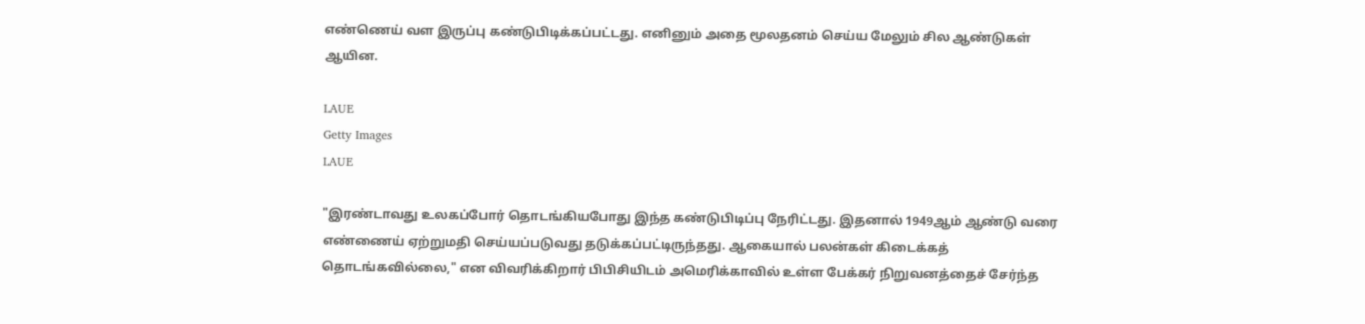எண்ணெய் வள இருப்பு கண்டுபிடிக்கப்பட்டது. எனினும் அதை மூலதனம் செய்ய மேலும் சில ஆண்டுகள் ஆயின.

LAUE
Getty Images
LAUE

"இரண்டாவது உலகப்போர் தொடங்கியபோது இந்த கண்டுபிடிப்பு நேரிட்டது. இதனால் 1949ஆம் ஆண்டு வரை எண்ணைய் ஏற்றுமதி செய்யப்படுவது தடுக்கப்பட்டிருந்தது. ஆகையால் பலன்கள் கிடைக்கத் தொடங்கவில்லை," என விவரிக்கிறார் பிபிசியிடம் அமெரிக்காவில் உள்ள பேக்கர் நிறுவனத்தைச் சேர்ந்த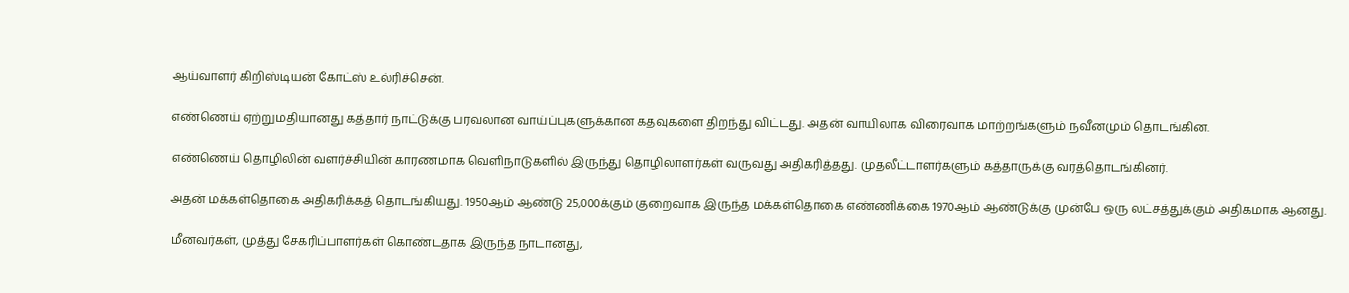ஆய்வாளர் கிறிஸ்டியன் கோட்ஸ் உல்ரிச்சென்.

எண்ணெய் ஏற்றுமதியானது கத்தார் நாட்டுக்கு பரவலான வாய்ப்புகளுக்கான கதவுகளை திறந்து விட்டது. அதன் வாயிலாக விரைவாக மாற்றங்களும் நவீனமும் தொடங்கின.

எண்ணெய் தொழிலின் வளர்ச்சியின் காரணமாக வெளிநாடுகளில் இருந்து தொழிலாளர்கள் வருவது அதிகரித்தது. முதலீட்டாளர்களும் கத்தாருக்கு வரத்தொடங்கினர்.

அதன் மக்கள்தொகை அதிகரிக்கத் தொடங்கியது. 1950ஆம் ஆண்டு 25,000க்கும் குறைவாக இருந்த மக்கள்தொகை எண்ணிக்கை 1970ஆம் ஆண்டுக்கு முன்பே ஒரு லட்சத்துக்கும் அதிகமாக ஆனது.

மீனவர்கள், முத்து சேகரிப்பாளர்கள் கொண்டதாக இருந்த நாடானது,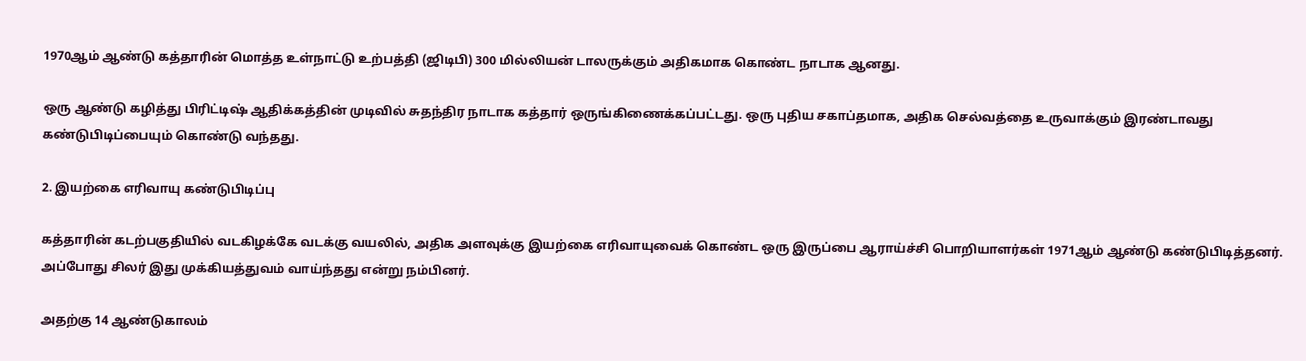1970ஆம் ஆண்டு கத்தாரின் மொத்த உள்நாட்டு உற்பத்தி (ஜிடிபி) 300 மில்லியன் டாலருக்கும் அதிகமாக கொண்ட நாடாக ஆனது.

ஒரு ஆண்டு கழித்து பிரிட்டிஷ் ஆதிக்கத்தின் முடிவில் சுதந்திர நாடாக கத்தார் ஒருங்கிணைக்கப்பட்டது. ஒரு புதிய சகாப்தமாக, அதிக செல்வத்தை உருவாக்கும் இரண்டாவது கண்டுபிடிப்பையும் கொண்டு வந்தது.

2. இயற்கை எரிவாயு கண்டுபிடிப்பு

கத்தாரின் கடற்பகுதியில் வடகிழக்கே வடக்கு வயலில், அதிக அளவுக்கு இயற்கை எரிவாயுவைக் கொண்ட ஒரு இருப்பை ஆராய்ச்சி பொறியாளர்கள் 1971ஆம் ஆண்டு கண்டுபிடித்தனர். அப்போது சிலர் இது முக்கியத்துவம் வாய்ந்தது என்று நம்பினர்.

அதற்கு 14 ஆண்டுகாலம்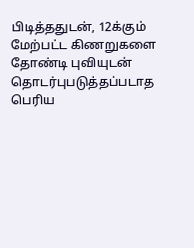பிடித்ததுடன், 12க்கும் மேற்பட்ட கிணறுகளை தோண்டி புவியுடன் தொடர்புபடுத்தப்படாத பெரிய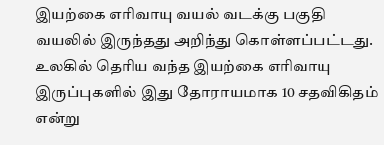இயற்கை எரிவாயு வயல் வடக்கு பகுதி வயலில் இருந்தது அறிந்து கொள்ளப்பட்டது. உலகில் தெரிய வந்த இயற்கை எரிவாயு இருப்புகளில் இது தோராயமாக 10 சதவிகிதம் என்று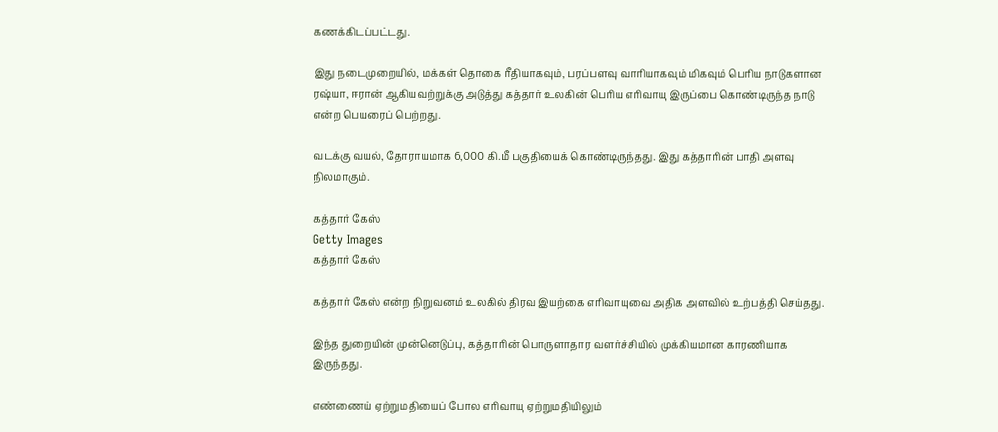கணக்கிடப்பட்டது.

இது நடைமுறையில், மக்கள் தொகை ரீதியாகவும், பரப்பளவு வாரியாகவும் மிகவும் பெரிய நாடுகளான ரஷ்யா, ஈரான் ஆகியவற்றுக்கு அடுத்து கத்தார் உலகின் பெரிய எரிவாயு இருப்பை கொண்டிருந்த நாடு என்ற பெயரைப் பெற்றது.

வடக்கு வயல், தோராயமாக 6,000 கி.மீ பகுதியைக் கொண்டிருந்தது. இது கத்தாரின் பாதி அளவு நிலமாகும்.

கத்தார் கேஸ்
Getty Images
கத்தார் கேஸ்

கத்தார் கேஸ் என்ற நிறுவனம் உலகில் திரவ இயற்கை எரிவாயுவை அதிக அளவில் உற்பத்தி செய்தது.

இந்த துறையின் முன்னெடுப்பு, கத்தாரின் பொருளாதார வளர்ச்சியில் முக்கியமான காரணியாக இருந்தது.

எண்ணைய் ஏற்றுமதியைப் போல எரிவாயு ஏற்றுமதியிலும்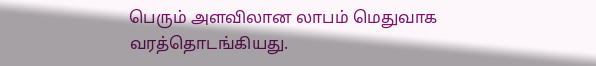பெரும் அளவிலான லாபம் மெதுவாக வரத்தொடங்கியது.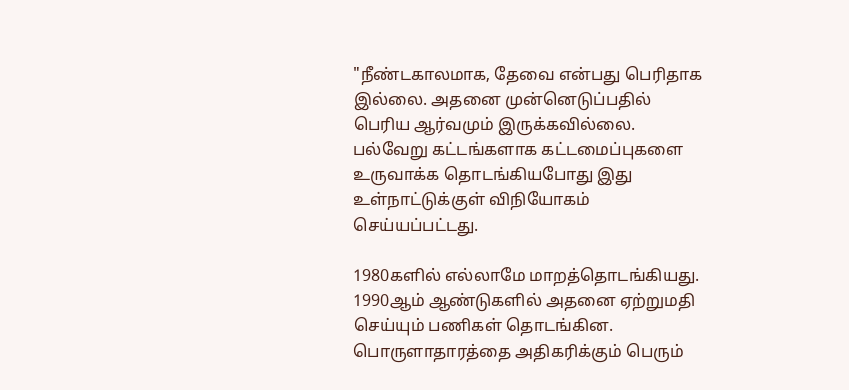"நீண்டகாலமாக, தேவை என்பது பெரிதாக இல்லை. அதனை முன்னெடுப்பதில் பெரிய ஆர்வமும் இருக்கவில்லை. பல்வேறு கட்டங்களாக கட்டமைப்புகளை உருவாக்க தொடங்கியபோது இது உள்நாட்டுக்குள் விநியோகம் செய்யப்பட்டது.

1980களில் எல்லாமே மாறத்தொடங்கியது. 1990ஆம் ஆண்டுகளில் அதனை ஏற்றுமதி செய்யும் பணிகள் தொடங்கின. பொருளாதாரத்தை அதிகரிக்கும் பெரும்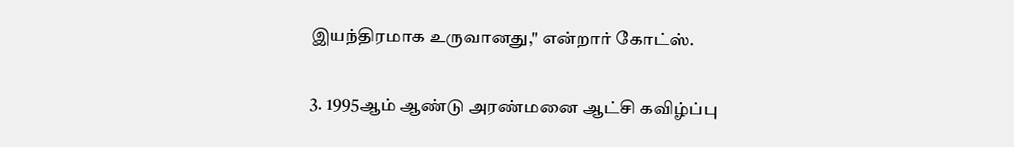இயந்திரமாக உருவானது," என்றார் கோட்ஸ்.

3. 1995ஆம் ஆண்டு அரண்மனை ஆட்சி கவிழ்ப்பு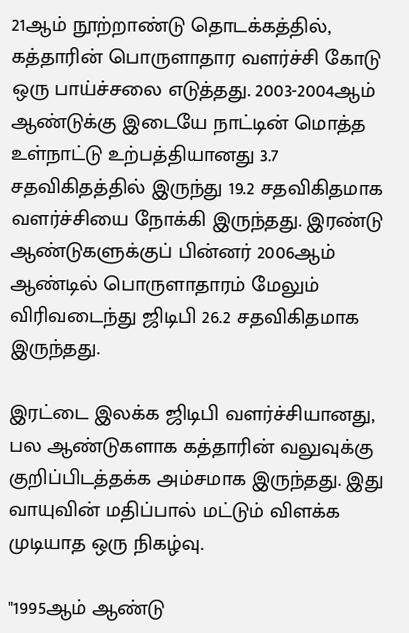21ஆம் நூற்றாண்டு தொடக்கத்தில், கத்தாரின் பொருளாதார வளர்ச்சி கோடு ஒரு பாய்ச்சலை எடுத்தது. 2003-2004ஆம் ஆண்டுக்கு இடையே நாட்டின் மொத்த உள்நாட்டு உற்பத்தியானது 3.7 சதவிகிதத்தில் இருந்து 19.2 சதவிகிதமாக வளர்ச்சியை நோக்கி இருந்தது. இரண்டு ஆண்டுகளுக்குப் பின்னர் 2006ஆம் ஆண்டில் பொருளாதாரம் மேலும் விரிவடைந்து ஜிடிபி 26.2 சதவிகிதமாக இருந்தது.

இரட்டை இலக்க ஜிடிபி வளர்ச்சியானது, பல ஆண்டுகளாக கத்தாரின் வலுவுக்கு குறிப்பிடத்தக்க அம்சமாக இருந்தது. இது வாயுவின் மதிப்பால் மட்டும் விளக்க முடியாத ஒரு நிகழ்வு.

"1995ஆம் ஆண்டு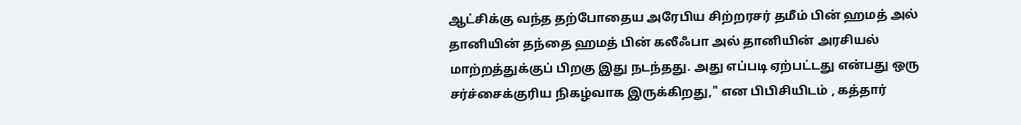ஆட்சிக்கு வந்த தற்போதைய அரேபிய சிற்றரசர் தமீம் பின் ஹமத் அல் தானியின் தந்தை ஹமத் பின் கலீஃபா அல் தானியின் அரசியல் மாற்றத்துக்குப் பிறகு இது நடந்தது. அது எப்படி ஏற்பட்டது என்பது ஒரு சர்ச்சைக்குரிய நிகழ்வாக இருக்கிறது," என பிபிசியிடம் , கத்தார்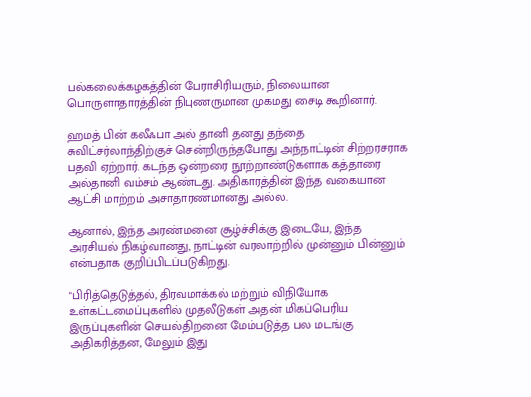பல்கலைக்கழகத்தின் பேராசிரியரும், நிலையான பொருளாதாரத்தின் நிபுணருமான முகமது சைடி கூறினார்.

ஹமத் பின் கலீஃபா அல் தானி தனது தந்தை சுவிட்சர்லாந்திற்குச் சென்றிருந்தபோது அந்நாட்டின் சிற்றரசராக பதவி ஏற்றார். கடந்த ஒன்றரை நூற்றாண்டுகளாக கத்தாரை அல்தானி வம்சம் ஆண்டது. அதிகாரத்தின் இந்த வகையான ஆட்சி மாற்றம் அசாதாரணமானது அல்ல.

ஆனால், இந்த அரண்மனை சூழ்ச்சிக்கு இடையே, இந்த அரசியல் நிகழ்வானது, நாட்டின் வரலாற்றில் முன்னும் பின்னும் என்பதாக குறிப்பிடப்படுகிறது.

"பிரித்தெடுத்தல், திரவமாக்கல் மற்றும் விநியோக உள்கட்டமைப்புகளில் முதலீடுகள் அதன் மிகப்பெரிய இருப்புகளின் செயல்திறனை மேம்படுத்த பல மடங்கு அதிகரித்தன, மேலும் இது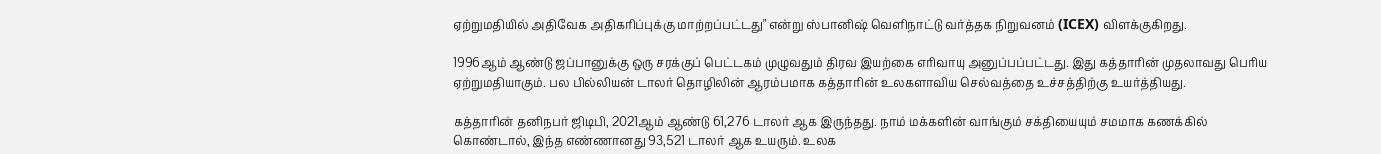ஏற்றுமதியில் அதிவேக அதிகரிப்புக்கு மாற்றப்பட்டது" என்று ஸ்பானிஷ் வெளிநாட்டு வர்த்தக நிறுவனம் (ICEX) விளக்குகிறது.

1996ஆம் ஆண்டு ஜப்பானுக்கு ஒரு சரக்குப் பெட்டகம் முழுவதும் திரவ இயற்கை எரிவாயு அனுப்பப்பட்டது. இது கத்தாரின் முதலாவது பெரிய ஏற்றுமதியாகும். பல பில்லியன் டாலர் தொழிலின் ஆரம்பமாக கத்தாரின் உலகளாவிய செல்வத்தை உச்சத்திற்கு உயர்த்தியது.

கத்தாரின் தனிநபர் ஜிடிபி, 2021ஆம் ஆண்டு 61,276 டாலர் ஆக இருந்தது. நாம் மக்களின் வாங்கும் சக்தியையும் சமமாக கணக்கில் கொண்டால், இந்த எண்ணானது 93,521 டாலர் ஆக உயரும். உலக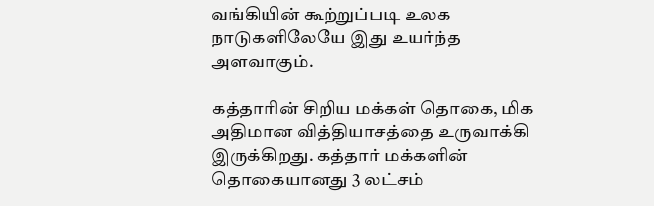வங்கியின் கூற்றுப்படி உலக நாடுகளிலேயே இது உயர்ந்த அளவாகும்.

கத்தாரின் சிறிய மக்கள் தொகை, மிக அதிமான வித்தியாசத்தை உருவாக்கி இருக்கிறது. கத்தார் மக்களின் தொகையானது 3 லட்சம்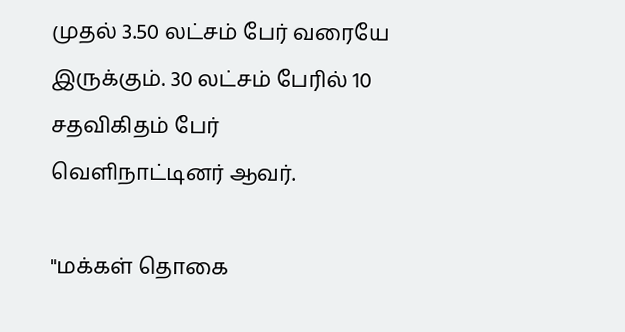முதல் 3.50 லட்சம் பேர் வரையே இருக்கும். 30 லட்சம் பேரில் 10 சதவிகிதம் பேர் வெளிநாட்டினர் ஆவர்.

"மக்கள் தொகை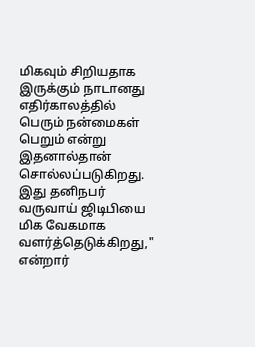மிகவும் சிறியதாக இருக்கும் நாடானது எதிர்காலத்தில் பெரும் நன்மைகள் பெறும் என்று இதனால்தான் சொல்லப்படுகிறது. இது தனிநபர் வருவாய் ஜிடிபியை மிக வேகமாக வளர்த்தெடுக்கிறது," என்றார்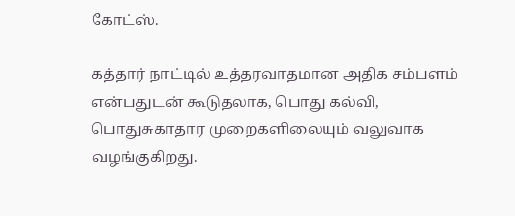கோட்ஸ்.

கத்தார் நாட்டில் உத்தரவாதமான அதிக சம்பளம் என்பதுடன் கூடுதலாக, பொது கல்வி, பொதுசுகாதார முறைகளிலையும் வலுவாக வழங்குகிறது.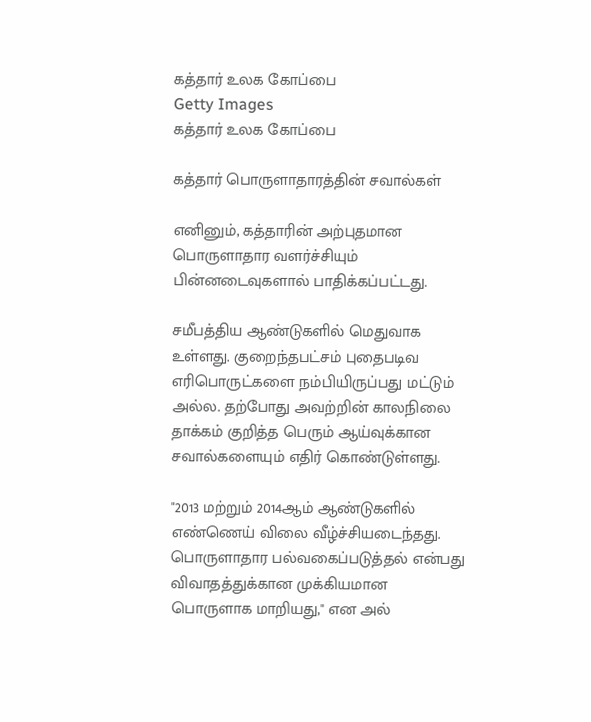கத்தார் உலக கோப்பை
Getty Images
கத்தார் உலக கோப்பை

கத்தார் பொருளாதாரத்தின் சவால்கள்

எனினும், கத்தாரின் அற்புதமான பொருளாதார வளர்ச்சியும் பின்னடைவுகளால் பாதிக்கப்பட்டது.

சமீபத்திய ஆண்டுகளில் மெதுவாக உள்ளது. குறைந்தபட்சம் புதைபடிவ எரிபொருட்களை நம்பியிருப்பது மட்டும் அல்ல. தற்போது அவற்றின் காலநிலை தாக்கம் குறித்த பெரும் ஆய்வுக்கான சவால்களையும் எதிர் கொண்டுள்ளது.

"2013 மற்றும் 2014ஆம் ஆண்டுகளில் எண்ணெய் விலை வீழ்ச்சியடைந்தது. பொருளாதார பல்வகைப்படுத்தல் என்பது விவாதத்துக்கான முக்கியமான பொருளாக மாறியது," என அல்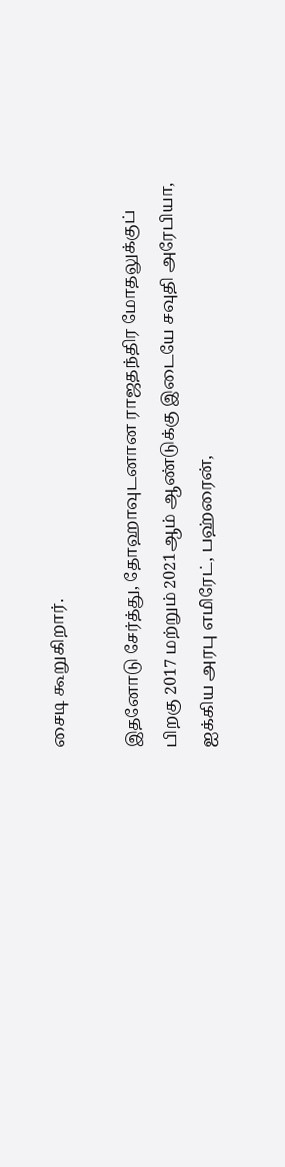சைடி கூறுகிறார்.

இதனோடு சேர்த்து, தோஹாவுடனான ராஜதந்திர மோதலுக்குப் பிறகு 2017 மற்றும் 2021ஆம் ஆண்டுக்கு இடையே சவுதி அரேபியா, ஐக்கிய அரபு எமிரேட், பஹ்ரைன்,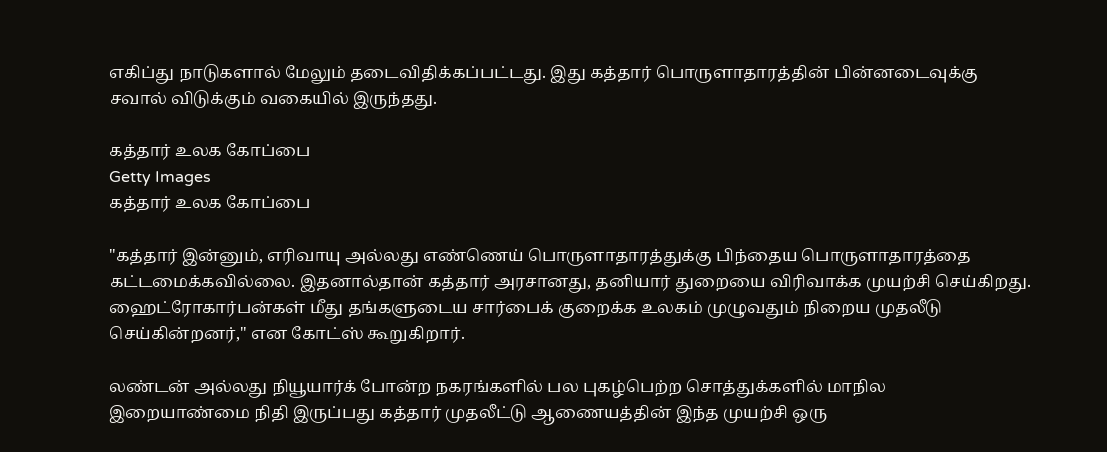எகிப்து நாடுகளால் மேலும் தடைவிதிக்கப்பட்டது. இது கத்தார் பொருளாதாரத்தின் பின்னடைவுக்கு சவால் விடுக்கும் வகையில் இருந்தது.

கத்தார் உலக கோப்பை
Getty Images
கத்தார் உலக கோப்பை

"கத்தார் இன்னும், எரிவாயு அல்லது எண்ணெய் பொருளாதாரத்துக்கு பிந்தைய பொருளாதாரத்தை கட்டமைக்கவில்லை. இதனால்தான் கத்தார் அரசானது, தனியார் துறையை விரிவாக்க முயற்சி செய்கிறது. ஹைட்ரோகார்பன்கள் மீது தங்களுடைய சார்பைக் குறைக்க உலகம் முழுவதும் நிறைய முதலீடு செய்கின்றனர்," என கோட்ஸ் கூறுகிறார்.

லண்டன் அல்லது நியூயார்க் போன்ற நகரங்களில் பல புகழ்பெற்ற சொத்துக்களில் மாநில இறையாண்மை நிதி இருப்பது கத்தார் முதலீட்டு ஆணையத்தின் இந்த முயற்சி ஒரு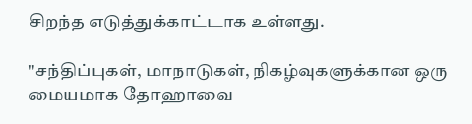சிறந்த எடுத்துக்காட்டாக உள்ளது.

"சந்திப்புகள், மாநாடுகள், நிகழ்வுகளுக்கான ஒரு மையமாக தோஹாவை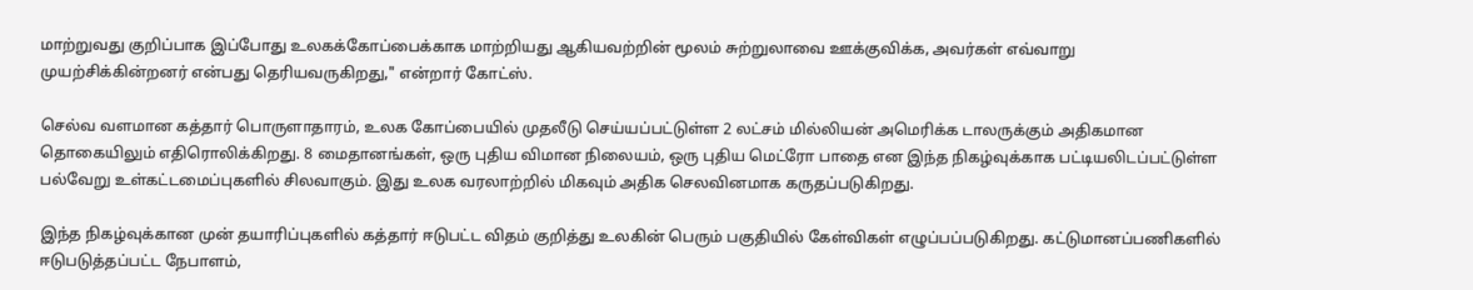மாற்றுவது குறிப்பாக இப்போது உலகக்கோப்பைக்காக மாற்றியது ஆகியவற்றின் மூலம் சுற்றுலாவை ஊக்குவிக்க, அவர்கள் எவ்வாறு முயற்சிக்கின்றனர் என்பது தெரியவருகிறது," என்றார் கோட்ஸ்.

செல்வ வளமான கத்தார் பொருளாதாரம், உலக கோப்பையில் முதலீடு செய்யப்பட்டுள்ள 2 லட்சம் மில்லியன் அமெரிக்க டாலருக்கும் அதிகமான தொகையிலும் எதிரொலிக்கிறது. 8 மைதானங்கள், ஒரு புதிய விமான நிலையம், ஒரு புதிய மெட்ரோ பாதை என இந்த நிகழ்வுக்காக பட்டியலிடப்பட்டுள்ள பல்வேறு உள்கட்டமைப்புகளில் சிலவாகும். இது உலக வரலாற்றில் மிகவும் அதிக செலவினமாக கருதப்படுகிறது.

இந்த நிகழ்வுக்கான முன் தயாரிப்புகளில் கத்தார் ஈடுபட்ட விதம் குறித்து உலகின் பெரும் பகுதியில் கேள்விகள் எழுப்பப்படுகிறது. கட்டுமானப்பணிகளில் ஈடுபடுத்தப்பட்ட நேபாளம்,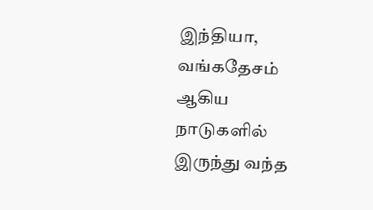இந்தியா, வங்கதேசம் ஆகிய நாடுகளில் இருந்து வந்த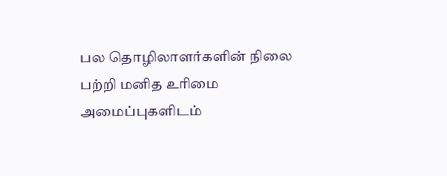பல தொழிலாளர்களின் நிலை பற்றி மனித உரிமை அமைப்புகளிடம்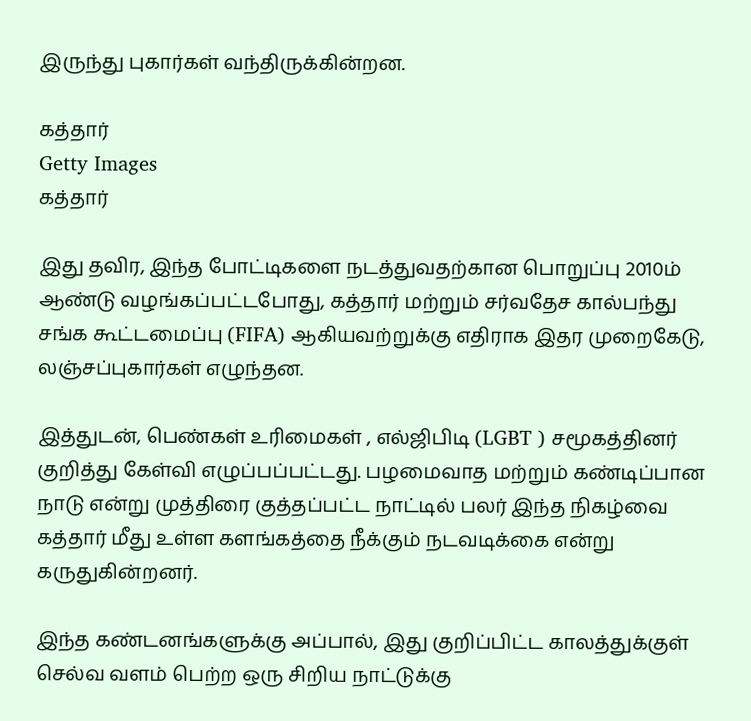இருந்து புகார்கள் வந்திருக்கின்றன.

கத்தார்
Getty Images
கத்தார்

இது தவிர, இந்த போட்டிகளை நடத்துவதற்கான பொறுப்பு 2010ம் ஆண்டு வழங்கப்பட்டபோது, கத்தார் மற்றும் சர்வதேச கால்பந்து சங்க கூட்டமைப்பு (FIFA) ஆகியவற்றுக்கு எதிராக இதர முறைகேடு, லஞ்சப்புகார்கள் எழுந்தன.

இத்துடன், பெண்கள் உரிமைகள் , எல்ஜிபிடி (LGBT ) சமூகத்தினர் குறித்து கேள்வி எழுப்பப்பட்டது. பழமைவாத மற்றும் கண்டிப்பான நாடு என்று முத்திரை குத்தப்பட்ட நாட்டில் பலர் இந்த நிகழ்வை கத்தார் மீது உள்ள களங்கத்தை நீக்கும் நடவடிக்கை என்று கருதுகின்றனர்.

இந்த கண்டனங்களுக்கு அப்பால், இது குறிப்பிட்ட காலத்துக்குள் செல்வ வளம் பெற்ற ஒரு சிறிய நாட்டுக்கு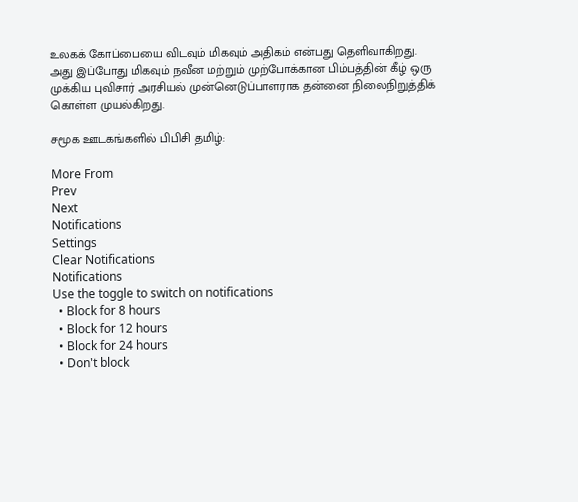உலகக் கோப்பையை விடவும் மிகவும் அதிகம் என்பது தெளிவாகிறது. அது இப்போது மிகவும் நவீன மற்றும் முற்போக்கான பிம்பத்தின் கீழ் ஒரு முக்கிய புவிசார் அரசியல் முன்னெடுப்பாளராக தன்னை நிலைநிறுத்திக் கொள்ள முயல்கிறது.

சமூக ஊடகங்களில் பிபிசி தமிழ்:

More From
Prev
Next
Notifications
Settings
Clear Notifications
Notifications
Use the toggle to switch on notifications
  • Block for 8 hours
  • Block for 12 hours
  • Block for 24 hours
  • Don't block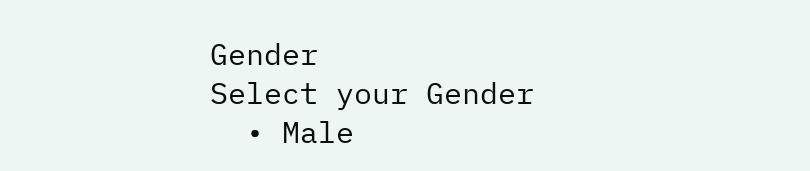Gender
Select your Gender
  • Male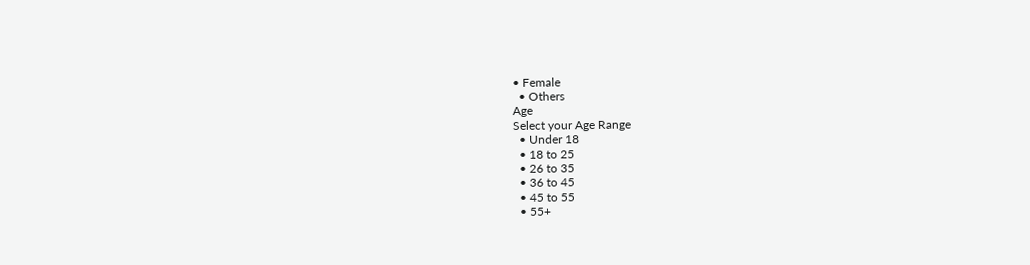• Female
  • Others
Age
Select your Age Range
  • Under 18
  • 18 to 25
  • 26 to 35
  • 36 to 45
  • 45 to 55
  • 55+